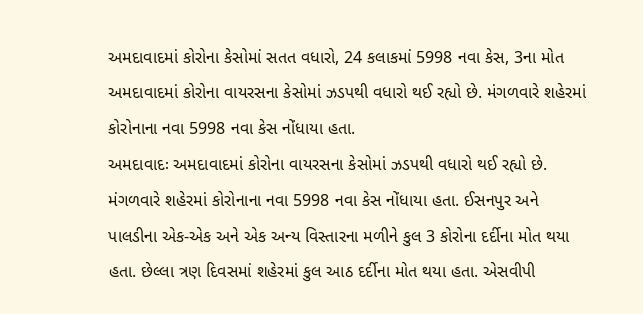અમદાવાદમાં કોરોના કેસોમાં સતત વધારો, 24 કલાકમાં 5998 નવા કેસ, 3ના મોત
અમદાવાદમાં કોરોના વાયરસના કેસોમાં ઝડપથી વધારો થઈ રહ્યો છે. મંગળવારે શહેરમાં કોરોનાના નવા 5998 નવા કેસ નોંધાયા હતા.
અમદાવાદઃ અમદાવાદમાં કોરોના વાયરસના કેસોમાં ઝડપથી વધારો થઈ રહ્યો છે. મંગળવારે શહેરમાં કોરોનાના નવા 5998 નવા કેસ નોંધાયા હતા. ઈસનપુર અને પાલડીના એક-એક અને એક અન્ય વિસ્તારના મળીને કુલ 3 કોરોના દર્દીના મોત થયા હતા. છેલ્લા ત્રણ દિવસમાં શહેરમાં કુલ આઠ દર્દીના મોત થયા હતા. એસવીપી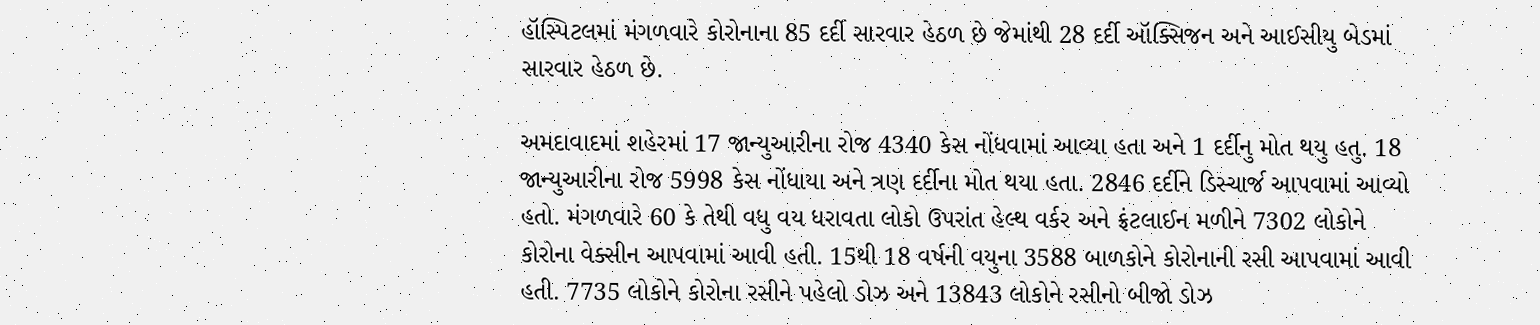હૉસ્પિટલમાં મંગળવારે કોરોનાના 85 દર્દી સારવાર હેઠળ છે જેમાંથી 28 દર્દી ઑક્સિજન અને આઈસીયુ બેડમાં સારવાર હેઠળ છે.

અમદાવાદમાં શહેરમાં 17 જાન્યુઆરીના રોજ 4340 કેસ નોંધવામાં આવ્યા હતા અને 1 દર્દીનુ મોત થયુ હતુ. 18 જાન્યુઆરીના રોજ 5998 કેસ નોંધાયા અને ત્રણ દર્દીના મોત થયા હતા. 2846 દર્દીને ડિસ્ચાર્જ આપવામાં આવ્યો હતો. મંગળવારે 60 કે તેથી વધુ વય ધરાવતા લોકો ઉપરાંત હેલ્થ વર્કર અને ફ્રંટલાઈન મળીને 7302 લોકોને કોરોના વેક્સીન આપવામાં આવી હતી. 15થી 18 વર્ષની વયુના 3588 બાળકોને કોરોનાની રસી આપવામાં આવી હતી. 7735 લોકોને કોરોના રસીને પહેલો ડોઝ અને 13843 લોકોને રસીનો બીજો ડોઝ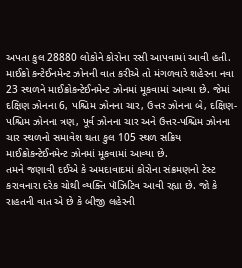અપતા કુલ 28880 લોકોને કોરોના રસી આપવામાં આવી હતી.
માઈક્રો કન્ટેઈનમેન્ટ ઝોનની વાત કરીએ તો મંગળવારે શહેરના નવા 23 સ્થળને માઈક્રોકન્ટેઈનમેન્ટ ઝોનમાં મૂકવામાં આવ્યા છે. જેમાં દક્ષિણ ઝોનના 6, પશ્ચિમ ઝોનના ચાર, ઉત્તર ઝોનના બે, દક્ષિણ-પશ્ચિમ ઝોનના ત્રણ, પૂર્વ ઝોનના ચાર અને ઉત્તર-પશ્ચિમ ઝોનના ચાર સ્થળનો સમાવેશ થતા કુલ 105 સ્થળ સક્રિય માઈક્રોકન્ટેઈનમેન્ટ ઝોનમાં મૂકવામાં આવ્યા છે.
તમને જણાવી દઈએ કે અમદાવાદમાં કોરોના સંક્રમણનો ટેસ્ટ કરાવનારા દરેક ચોથી વ્યક્તિ પૉઝિટિવ આવી રહ્યા છે. જો કે રાહતની વાત એ છે કે બીજી લહેરની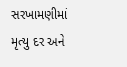સરખામણીમાં મૃત્યુ દર અને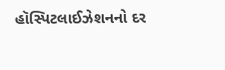હૉસ્પિટલાઈઝેશનનો દર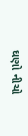ઘણો નીચો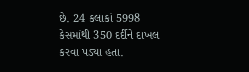છે. 24 કલાકાં 5998 કેસમાંથી 350 દર્દીને દાખલ કરવા પડ્યા હતા.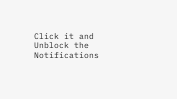Click it and Unblock the Notifications